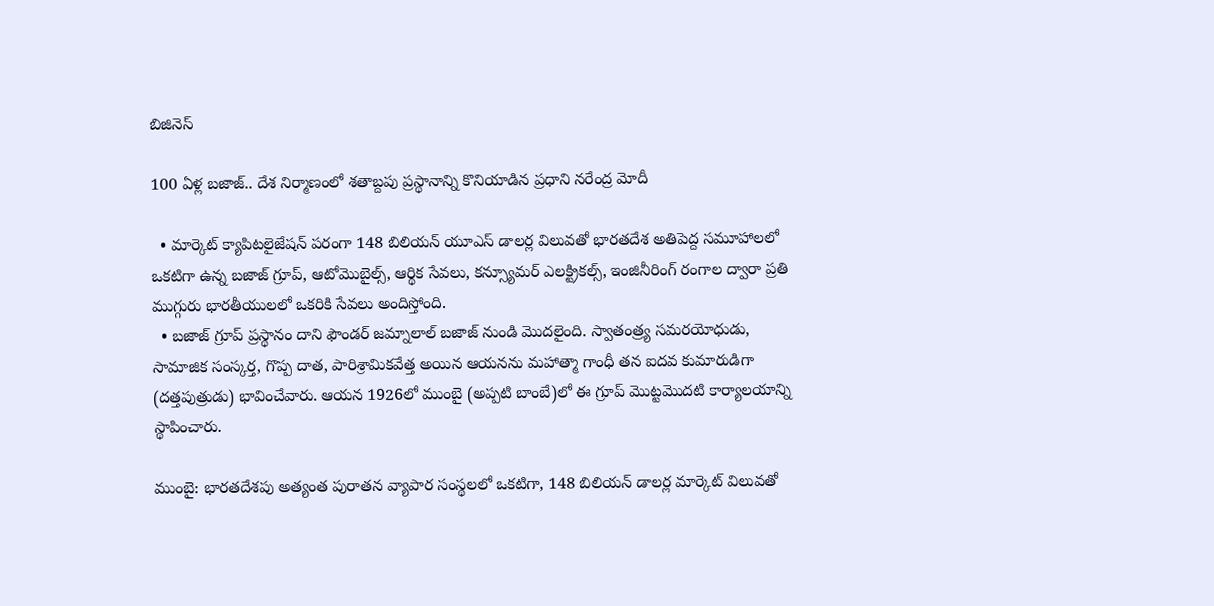బిజినెస్

100 ఏళ్ల బజాజ్.. దేశ నిర్మాణంలో శతాబ్దపు ప్రస్థానాన్ని కొనియాడిన ప్రధాని నరేంద్ర మోదీ

  • మార్కెట్ క్యాపిటలైజేషన్ పరంగా 148 బిలియన్ యూఎస్ డాలర్ల విలువతో భారతదేశ అతిపెద్ద సమూహాలలో ఒకటిగా ఉన్న బజాజ్ గ్రూప్, ఆటోమొబైల్స్, ఆర్థిక సేవలు, కన్స్యూమర్ ఎలక్ట్రికల్స్, ఇంజినీరింగ్ రంగాల ద్వారా ప్రతి ముగ్గురు భారతీయులలో ఒకరికి సేవలు అందిస్తోంది.
  • బజాజ్ గ్రూప్ ప్రస్థానం దాని ఫౌండర్ జమ్నాలాల్ బజాజ్ నుండి మొదలైంది. స్వాతంత్ర్య సమరయోధుడు, సామాజిక సంస్కర్త, గొప్ప దాత, పారిశ్రామికవేత్త అయిన ఆయనను మహాత్మా గాంధీ తన ఐదవ కుమారుడిగా (దత్తపుత్రుడు) భావించేవారు. ఆయన 1926లో ముంబై (అప్పటి బాంబే)లో ఈ గ్రూప్ మొట్టమొదటి కార్యాలయాన్ని స్థాపించారు.

ముంబై: భారతదేశపు అత్యంత పురాతన వ్యాపార సంస్థలలో ఒకటిగా, 148 బిలియన్ డాలర్ల మార్కెట్ విలువతో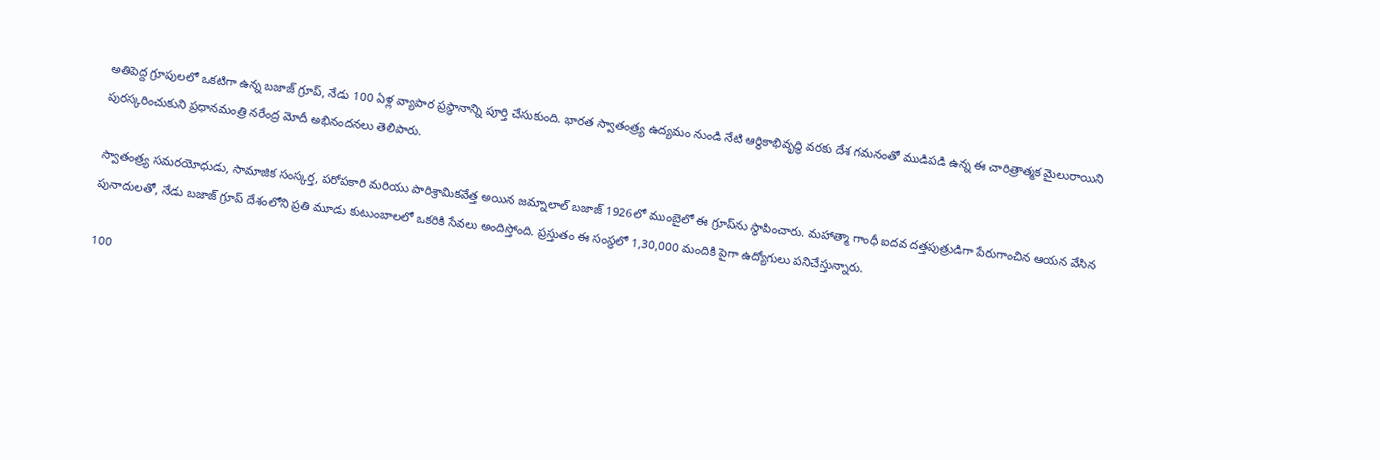అతిపెద్ద గ్రూపులలో ఒకటిగా ఉన్న బజాజ్ గ్రూప్, నేడు 100 ఏళ్ల వ్యాపార ప్రస్థానాన్ని పూర్తి చేసుకుంది. భారత స్వాతంత్ర్య ఉద్యమం నుండి నేటి ఆర్థికాభివృద్ధి వరకు దేశ గమనంతో ముడిపడి ఉన్న ఈ చారిత్రాత్మక మైలురాయిని పురస్కరించుకుని ప్రధానమంత్రి నరేంద్ర మోదీ అభినందనలు తెలిపారు.

స్వాతంత్ర్య సమరయోధుడు, సామాజిక సంస్కర్త, పరోపకారి మరియు పారిశ్రామికవేత్త అయిన జమ్నాలాల్ బజాజ్ 1926లో ముంబైలో ఈ గ్రూప్‌ను స్థాపించారు. మహాత్మా గాంధీ ఐదవ దత్తపుత్రుడిగా పేరుగాంచిన ఆయన వేసిన పునాదులతో, నేడు బజాజ్ గ్రూప్ దేశంలోని ప్రతి మూడు కుటుంబాలలో ఒకరికి సేవలు అందిస్తోంది. ప్రస్తుతం ఈ సంస్థలో 1,30,000 మందికి పైగా ఉద్యోగులు పనిచేస్తున్నారు.

100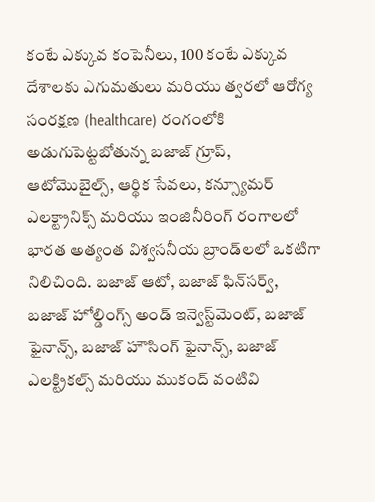కంటే ఎక్కువ కంపెనీలు, 100 కంటే ఎక్కువ దేశాలకు ఎగుమతులు మరియు త్వరలో ఆరోగ్య సంరక్షణ (healthcare) రంగంలోకి అడుగుపెట్టబోతున్న బజాజ్ గ్రూప్, ఆటోమొబైల్స్, ఆర్థిక సేవలు, కన్స్యూమర్ ఎలక్ట్రానిక్స్ మరియు ఇంజినీరింగ్ రంగాలలో భారత అత్యంత విశ్వసనీయ బ్రాండ్‌లలో ఒకటిగా నిలిచింది. బజాజ్ ఆటో, బజాజ్ ఫిన్‌సర్వ్, బజాజ్ హోల్డింగ్స్ అండ్ ఇన్వెస్ట్‌మెంట్, బజాజ్ ఫైనాన్స్, బజాజ్ హౌసింగ్ ఫైనాన్స్, బజాజ్ ఎలక్ట్రికల్స్ మరియు ముకంద్ వంటివి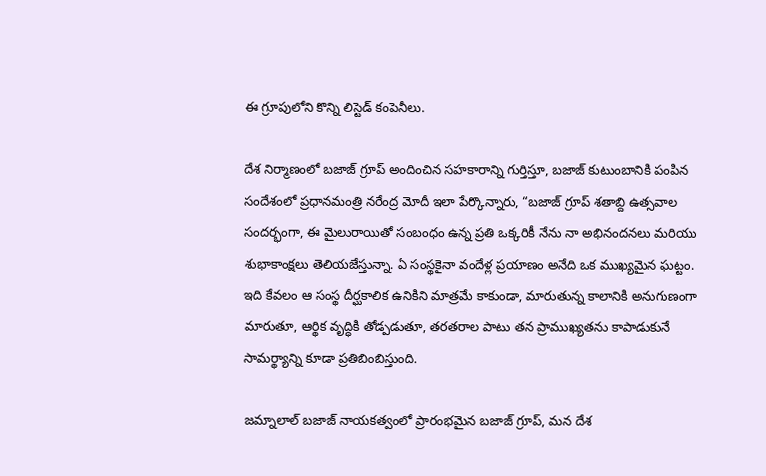ఈ గ్రూపులోని కొన్ని లిస్టెడ్ కంపెనీలు.

దేశ నిర్మాణంలో బజాజ్ గ్రూప్ అందించిన సహకారాన్ని గుర్తిస్తూ, బజాజ్ కుటుంబానికి పంపిన సందేశంలో ప్రధానమంత్రి నరేంద్ర మోదీ ఇలా పేర్కొన్నారు, “బజాజ్ గ్రూప్ శతాబ్ది ఉత్సవాల సందర్భంగా, ఈ మైలురాయితో సంబంధం ఉన్న ప్రతి ఒక్కరికీ నేను నా అభినందనలు మరియు శుభాకాంక్షలు తెలియజేస్తున్నా. ఏ సంస్థకైనా వందేళ్ల ప్రయాణం అనేది ఒక ముఖ్యమైన ఘట్టం. ఇది కేవలం ఆ సంస్థ దీర్ఘకాలిక ఉనికిని మాత్రమే కాకుండా, మారుతున్న కాలానికి అనుగుణంగా మారుతూ, ఆర్థిక వృద్ధికి తోడ్పడుతూ, తరతరాల పాటు తన ప్రాముఖ్యతను కాపాడుకునే సామర్థ్యాన్ని కూడా ప్రతిబింబిస్తుంది.

జమ్నాలాల్ బజాజ్ నాయకత్వంలో ప్రారంభమైన బజాజ్ గ్రూప్, మన దేశ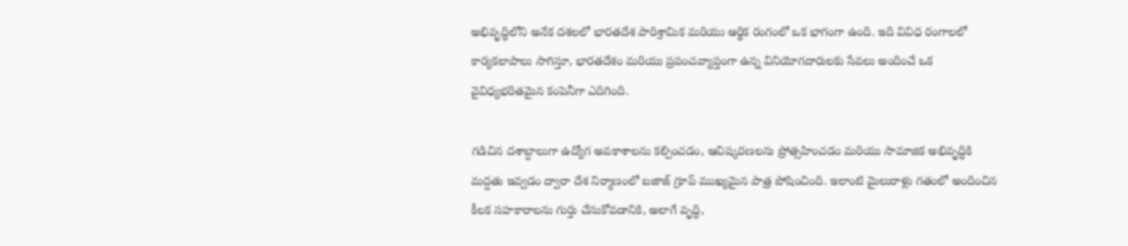అభివృద్ధిలోని అనేక దశలలో భారతదేశ పారిశ్రామిక మరియు ఆర్థిక రంగంలో ఒక భాగంగా ఉంది. ఇది వివిధ రంగాలలో కార్యకలాపాలు సాగిస్తూ, భారతదేశం మరియు ప్రపంచవ్యాప్తంగా ఉన్న వినియోగదారులకు సేవలు అందించే ఒక వైవిధ్యభరితమైన కంపెనీగా ఎదిగింది.

గడిచిన దశాబ్దాలుగా ఉద్యోగ అవకాశాలను కల్పించడం, ఆవిష్కరణలను ప్రోత్సహించడం మరియు సామాజిక అభివృద్ధికి మద్దతు ఇవ్వడం ద్వారా దేశ నిర్మాణంలో బజాజ్ గ్రూప్ ముఖ్యమైన పాత్ర పోషించింది. ఇలాంటి మైలురాళ్లు గతంలో అందించిన కీలక సహకారాలను గుర్తు చేసుకోవడానికి, అలాగే వృద్ధి,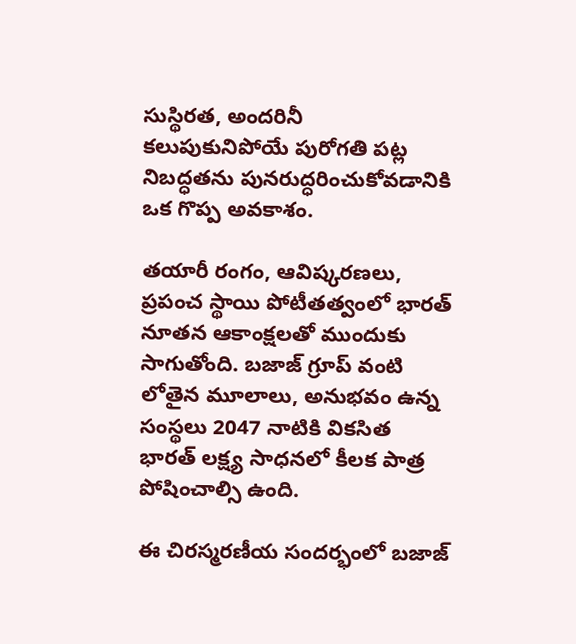సుస్థిరత, అందరినీ కలుపుకునిపోయే పురోగతి పట్ల నిబద్ధతను పునరుద్ధరించుకోవడానికి ఒక గొప్ప అవకాశం.

తయారీ రంగం, ఆవిష్కరణలు, ప్రపంచ స్థాయి పోటీతత్వంలో భారత్ నూతన ఆకాంక్షలతో ముందుకు సాగుతోంది. బజాజ్ గ్రూప్ వంటి లోతైన మూలాలు, అనుభవం ఉన్న సంస్థలు 2047 నాటికి వికసిత భారత్ లక్ష్య సాధనలో కీలక పాత్ర పోషించాల్సి ఉంది.

ఈ చిరస్మరణీయ సందర్భంలో బజాజ్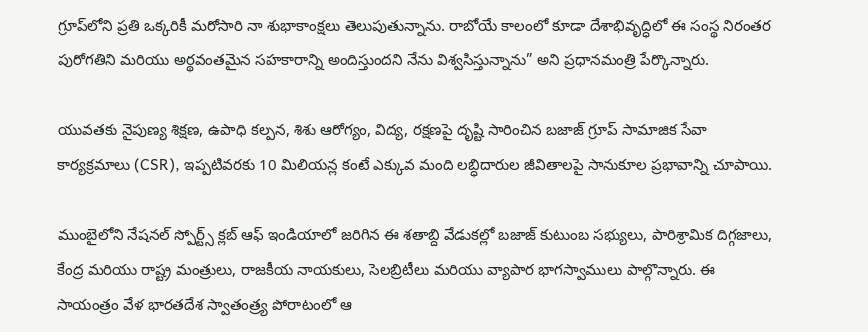గ్రూప్‌లోని ప్రతి ఒక్కరికీ మరోసారి నా శుభాకాంక్షలు తెలుపుతున్నాను. రాబోయే కాలంలో కూడా దేశాభివృద్ధిలో ఈ సంస్థ నిరంతర పురోగతిని మరియు అర్థవంతమైన సహకారాన్ని అందిస్తుందని నేను విశ్వసిస్తున్నాను” అని ప్రధానమంత్రి పేర్కొన్నారు.

యువతకు నైపుణ్య శిక్షణ, ఉపాధి కల్పన, శిశు ఆరోగ్యం, విద్య, రక్షణపై దృష్టి సారించిన బజాజ్ గ్రూప్ సామాజిక సేవా కార్యక్రమాలు (CSR), ఇప్పటివరకు 10 మిలియన్ల కంటే ఎక్కువ మంది లబ్ధిదారుల జీవితాలపై సానుకూల ప్రభావాన్ని చూపాయి.

ముంబైలోని నేషనల్ స్పోర్ట్స్ క్లబ్ ఆఫ్ ఇండియాలో జరిగిన ఈ శతాబ్ది వేడుకల్లో బజాజ్ కుటుంబ సభ్యులు, పారిశ్రామిక దిగ్గజాలు, కేంద్ర మరియు రాష్ట్ర మంత్రులు, రాజకీయ నాయకులు, సెలబ్రిటీలు మరియు వ్యాపార భాగస్వాములు పాల్గొన్నారు. ఈ సాయంత్రం వేళ భారతదేశ స్వాతంత్ర్య పోరాటంలో ఆ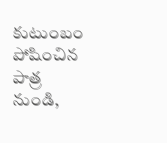కుటుంబం పోషించిన పాత్ర నుండి,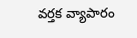వర్తక వ్యాపారం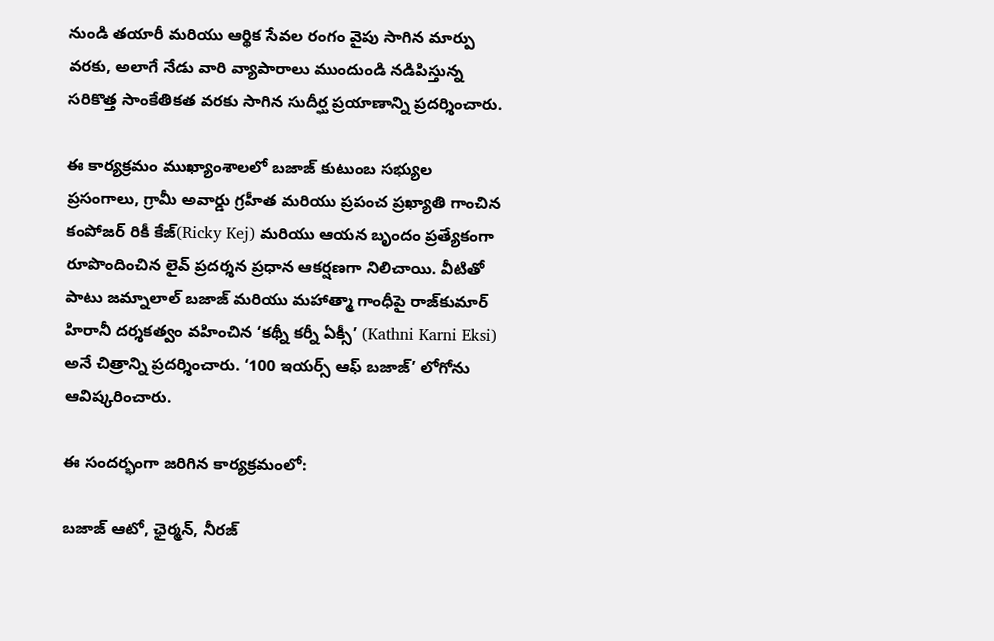నుండి తయారీ మరియు ఆర్థిక సేవల రంగం వైపు సాగిన మార్పు వరకు, అలాగే నేడు వారి వ్యాపారాలు ముందుండి నడిపిస్తున్న సరికొత్త సాంకేతికత వరకు సాగిన సుదీర్ఘ ప్రయాణాన్ని ప్రదర్శించారు.

ఈ కార్యక్రమం ముఖ్యాంశాలలో బజాజ్ కుటుంబ సభ్యుల ప్రసంగాలు, గ్రామీ అవార్డు గ్రహీత మరియు ప్రపంచ ప్రఖ్యాతి గాంచిన కంపోజర్ రికీ కేజ్(Ricky Kej) మరియు ఆయన బృందం ప్రత్యేకంగా రూపొందించిన లైవ్ ప్రదర్శన ప్రధాన ఆకర్షణగా నిలిచాయి. వీటితో పాటు జమ్నాలాల్ బజాజ్ మరియు మహాత్మా గాంధీపై రాజ్‌కుమార్ హిరానీ దర్శకత్వం వహించిన ‘కథ్నీ కర్నీ ఏక్సీ’ (Kathni Karni Eksi) అనే చిత్రాన్ని ప్రదర్శించారు. ‘100 ఇయర్స్ ఆఫ్ బజాజ్’ లోగోను ఆవిష్కరించారు.

ఈ సందర్భంగా జరిగిన కార్యక్రమంలో:

బజాజ్ ఆటో, ఛైర్మన్, నీరజ్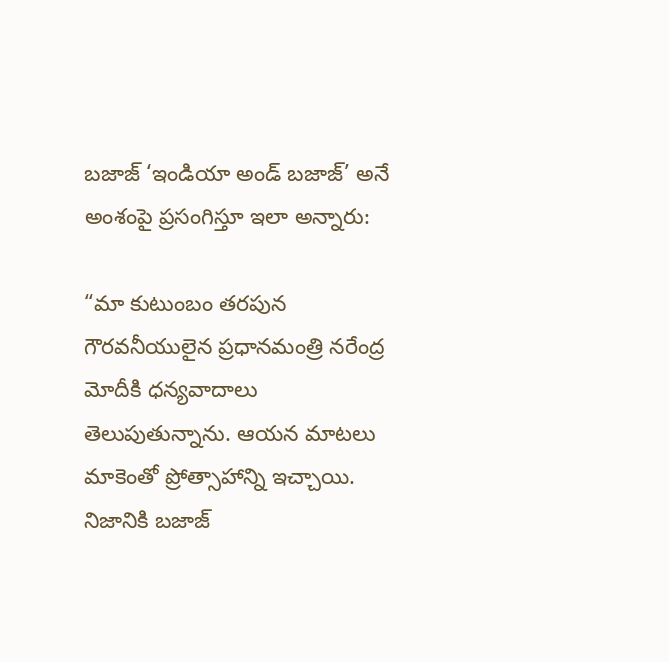బజాజ్ ‘ఇండియా అండ్ బజాజ్’ అనే అంశంపై ప్రసంగిస్తూ ఇలా అన్నారు:

“మా కుటుంబం తరపున గౌరవనీయులైన ప్రధానమంత్రి నరేంద్ర మోదీకి ధన్యవాదాలు తెలుపుతున్నాను. ఆయన మాటలు మాకెంతో ప్రోత్సాహాన్ని ఇచ్చాయి. నిజానికి బజాజ్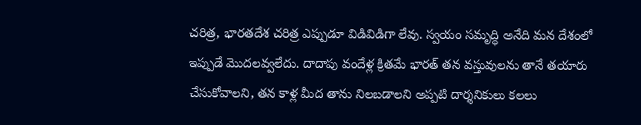చరిత్ర, భారతదేశ చరిత్ర ఎప్పుడూ విడివిడిగా లేవు. స్వయం సమృద్ధి అనేది మన దేశంలో ఇప్పుడే మొదలవ్వలేదు. దాదాపు వందేళ్ల క్రితమే భారత్ తన వస్తువులను తానే తయారు చేసుకోవాలని, తన కాళ్ల మీద తాను నిలబడాలని అప్పటి దార్శనికులు కలలు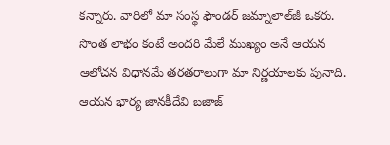కన్నారు. వారిలో మా సంస్థ ఫౌండర్ జమ్నాలాల్‌జీ ఒకరు. సొంత లాభం కంటే అందరి మేలే ముఖ్యం అనే ఆయన ఆలోచన విధానమే తరతరాలుగా మా నిర్ణయాలకు పునాది. ఆయన భార్య జానకీదేవి బజాజ్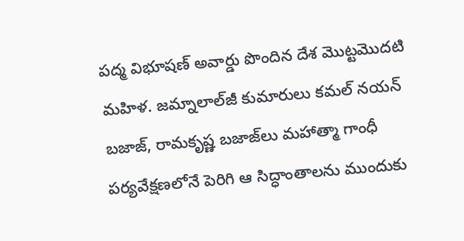పద్మ విభూషణ్ అవార్డు పొందిన దేశ మొట్టమొదటి మహిళ. జమ్నాలాల్‌జీ కుమారులు కమల్ నయన్ బజాజ్, రామకృష్ణ బజాజ్‌లు మహాత్మా గాంధీ పర్యవేక్షణలోనే పెరిగి ఆ సిద్ధాంతాలను ముందుకు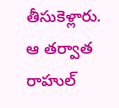తీసుకెళ్లారు. ఆ తర్వాత రాహుల్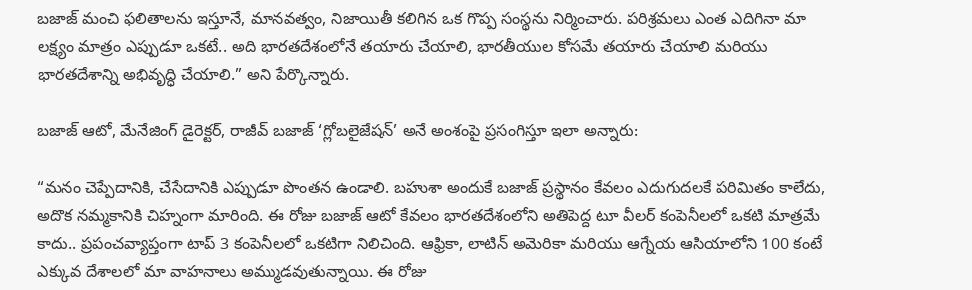బజాజ్ మంచి ఫలితాలను ఇస్తూనే, మానవత్వం, నిజాయితీ కలిగిన ఒక గొప్ప సంస్థను నిర్మించారు. పరిశ్రమలు ఎంత ఎదిగినా మా లక్ష్యం మాత్రం ఎప్పుడూ ఒకటే.. అది భారతదేశంలోనే తయారు చేయాలి, భారతీయుల కోసమే తయారు చేయాలి మరియు భారతదేశాన్ని అభివృద్ధి చేయాలి.” అని పేర్కొన్నారు.

బజాజ్ ఆటో, మేనేజింగ్ డైరెక్టర్, రాజీవ్ బజాజ్ ‘గ్లోబలైజేషన్’ అనే అంశంపై ప్రసంగిస్తూ ఇలా అన్నారు:

“మనం చెప్పేదానికి, చేసేదానికి ఎప్పుడూ పొంతన ఉండాలి. బహుశా అందుకే బజాజ్ ప్రస్థానం కేవలం ఎదుగుదలకే పరిమితం కాలేదు, అదొక నమ్మకానికి చిహ్నంగా మారింది. ఈ రోజు బజాజ్ ఆటో కేవలం భారతదేశంలోని అతిపెద్ద టూ వీలర్ కంపెనీలలో ఒకటి మాత్రమే కాదు.. ప్రపంచవ్యాప్తంగా టాప్ 3 కంపెనీలలో ఒకటిగా నిలిచింది. ఆఫ్రికా, లాటిన్ అమెరికా మరియు ఆగ్నేయ ఆసియాలోని 100 కంటే ఎక్కువ దేశాలలో మా వాహనాలు అమ్ముడవుతున్నాయి. ఈ రోజు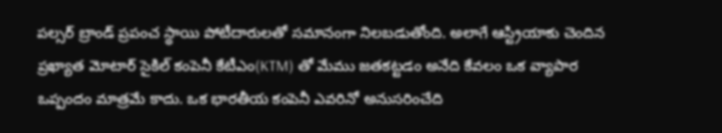పల్సర్ బ్రాండ్ ప్రపంచ స్థాయి పోటీదారులతో సమానంగా నిలబడుతోంది. అలాగే ఆస్ట్రియాకు చెందిన ప్రఖ్యాత మోటార్ సైకిల్ కంపెనీ కేటీఎం(KTM) తో మేము జతకట్టడం అనేది కేవలం ఒక వ్యాపార ఒప్పందం మాత్రమే కాదు. ఒక భారతీయ కంపెనీ ఎవరినో అనుసరించేది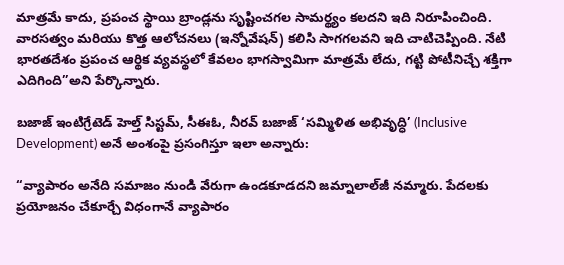మాత్రమే కాదు, ప్రపంచ స్థాయి బ్రాండ్లను సృష్టించగల సామర్థ్యం కలదని ఇది నిరూపించింది. వారసత్వం మరియు కొత్త ఆలోచనలు (ఇన్నోవేషన్) కలిసి సాగగలవని ఇది చాటిచెప్పింది. నేటి భారతదేశం ప్రపంచ ఆర్థిక వ్యవస్థలో కేవలం భాగస్వామిగా మాత్రమే లేదు, గట్టి పోటీనిచ్చే శక్తిగా ఎదిగింది”అని పేర్కొన్నారు.

బజాజ్ ఇంటిగ్రేటెడ్ హెల్త్ సిస్టమ్, సీఈఓ, నీరవ్ బజాజ్ ‘సమ్మిళిత అభివృద్ధి’ (Inclusive Development) అనే అంశంపై ప్రసంగిస్తూ ఇలా అన్నారు:

“వ్యాపారం అనేది సమాజం నుండి వేరుగా ఉండకూడదని జమ్నాలాల్‌జీ నమ్మారు. పేదలకు ప్రయోజనం చేకూర్చే విధంగానే వ్యాపారం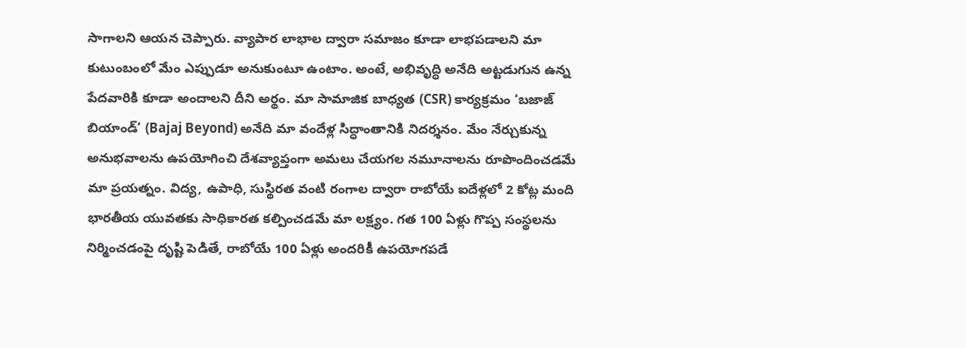సాగాలని ఆయన చెప్పారు. వ్యాపార లాభాల ద్వారా సమాజం కూడా లాభపడాలని మా కుటుంబంలో మేం ఎప్పుడూ అనుకుంటూ ఉంటాం. అంటే, అభివృద్ధి అనేది అట్టడుగున ఉన్న పేదవారికి కూడా అందాలని దీని అర్థం. మా సామాజిక బాధ్యత (CSR) కార్యక్రమం ‘బజాజ్ బియాండ్’ (Bajaj Beyond) అనేది మా వందేళ్ల సిద్ధాంతానికి నిదర్శనం. మేం నేర్చుకున్న అనుభవాలను ఉపయోగించి దేశవ్యాప్తంగా అమలు చేయగల నమూనాలను రూపొందించడమే మా ప్రయత్నం. విద్య, ఉపాధి, సుస్థిరత వంటి రంగాల ద్వారా రాబోయే ఐదేళ్లలో 2 కోట్ల మంది భారతీయ యువతకు సాధికారత కల్పించడమే మా లక్ష్యం. గత 100 ఏళ్లు గొప్ప సంస్థలను నిర్మించడంపై దృష్టి పెడితే, రాబోయే 100 ఏళ్లు అందరికీ ఉపయోగపడే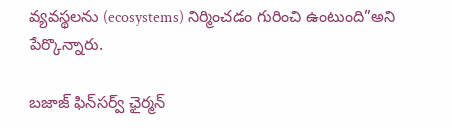వ్యవస్థలను (ecosystems) నిర్మించడం గురించి ఉంటుంది”అని పేర్కొన్నారు.

బజాజ్ ఫిన్‌సర్వ్ ఛైర్మన్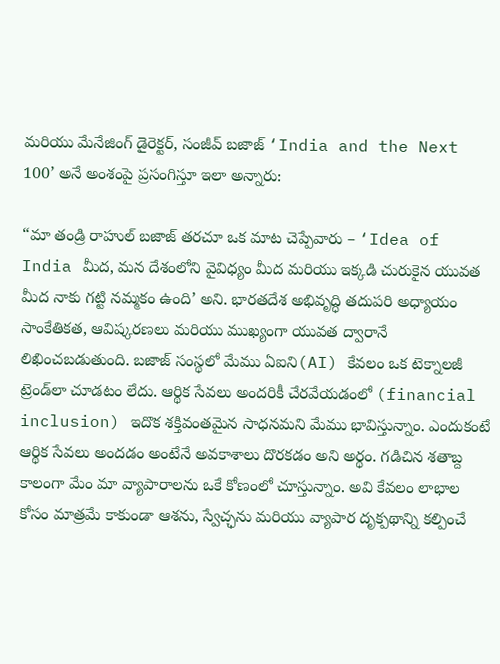మరియు మేనేజింగ్ డైరెక్టర్, సంజీవ్ బజాజ్ ‘India and the Next 100’ అనే అంశంపై ప్రసంగిస్తూ ఇలా అన్నారు:

“మా తండ్రి రాహుల్ బజాజ్ తరచూ ఒక మాట చెప్పేవారు – ‘Idea of India మీద, మన దేశంలోని వైవిధ్యం మీద మరియు ఇక్కడి చురుకైన యువత మీద నాకు గట్టి నమ్మకం ఉంది’ అని. భారతదేశ అభివృద్ధి తదుపరి అధ్యాయం సాంకేతికత, ఆవిష్కరణలు మరియు ముఖ్యంగా యువత ద్వారానే లిఖించబడుతుంది. బజాజ్ సంస్థలో మేము ఏఐని(AI) కేవలం ఒక టెక్నాలజీ ట్రెండ్‌లా చూడటం లేదు. ఆర్థిక సేవలు అందరికీ చేరవేయడంలో (financial inclusion) ఇదొక శక్తివంతమైన సాధనమని మేము భావిస్తున్నాం. ఎందుకంటే ఆర్థిక సేవలు అందడం అంటేనే అవకాశాలు దొరకడం అని అర్థం. గడిచిన శతాబ్ద కాలంగా మేం మా వ్యాపారాలను ఒకే కోణంలో చూస్తున్నాం. అవి కేవలం లాభాల కోసం మాత్రమే కాకుండా ఆశను, స్వేచ్ఛను మరియు వ్యాపార దృక్పథాన్ని కల్పించే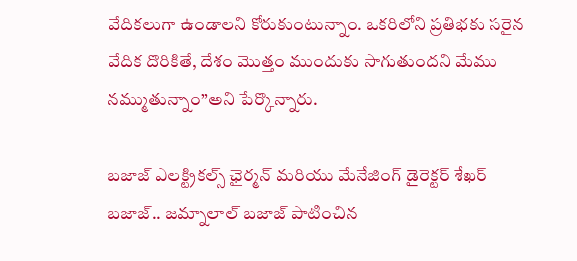వేదికలుగా ఉండాలని కోరుకుంటున్నాం. ఒకరిలోని ప్రతిభకు సరైన వేదిక దొరికితే, దేశం మొత్తం ముందుకు సాగుతుందని మేము నమ్ముతున్నాం”అని పేర్కొన్నారు.

బజాజ్ ఎలక్ట్రికల్స్ ఛైర్మన్ మరియు మేనేజింగ్ డైరెక్టర్ శేఖర్ బజాజ్.. జమ్నాలాల్ బజాజ్ పాటించిన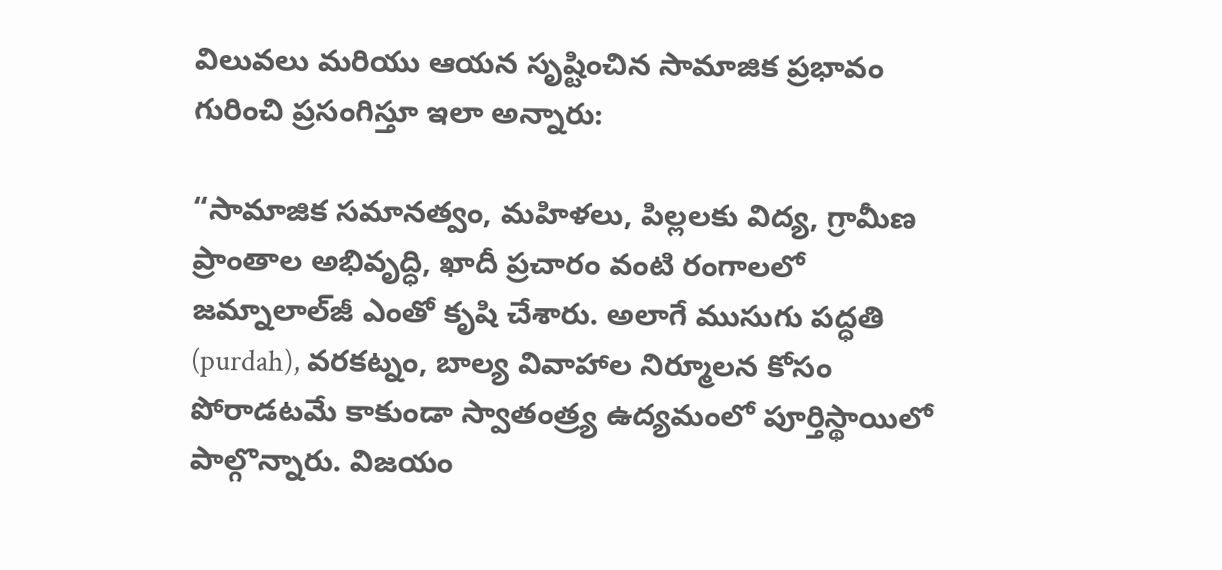విలువలు మరియు ఆయన సృష్టించిన సామాజిక ప్రభావం గురించి ప్రసంగిస్తూ ఇలా అన్నారు:

“సామాజిక సమానత్వం, మహిళలు, పిల్లలకు విద్య, గ్రామీణ ప్రాంతాల అభివృద్ధి, ఖాదీ ప్రచారం వంటి రంగాలలో జమ్నాలాల్‌జీ ఎంతో కృషి చేశారు. అలాగే ముసుగు పద్ధతి (purdah), వరకట్నం, బాల్య వివాహాల నిర్మూలన కోసం పోరాడటమే కాకుండా స్వాతంత్ర్య ఉద్యమంలో పూర్తిస్థాయిలో పాల్గొన్నారు. విజయం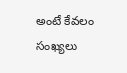అంటే కేవలం సంఖ్యలు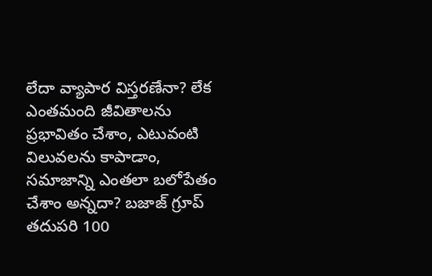లేదా వ్యాపార విస్తరణేనా? లేక ఎంతమంది జీవితాలను ప్రభావితం చేశాం, ఎటువంటి విలువలను కాపాడాం, సమాజాన్ని ఎంతలా బలోపేతం చేశాం అన్నదా? బజాజ్ గ్రూప్ తదుపరి 100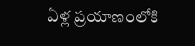ఏళ్ల ప్రయాణంలోకి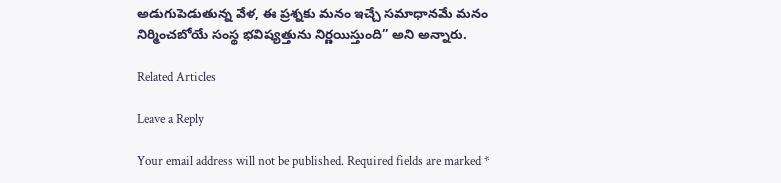అడుగుపెడుతున్న వేళ, ఈ ప్రశ్నకు మనం ఇచ్చే సమాధానమే మనం నిర్మించబోయే సంస్థ భవిష్యత్తును నిర్ణయిస్తుంది” అని అన్నారు.

Related Articles

Leave a Reply

Your email address will not be published. Required fields are marked *